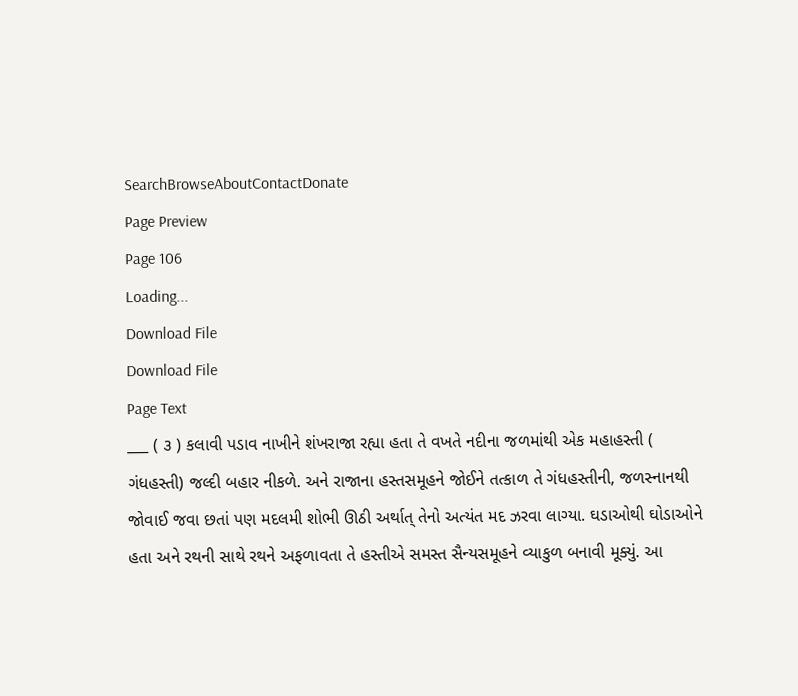SearchBrowseAboutContactDonate
Page Preview
Page 106
Loading...
Download File
Download File
Page Text
___ ( ૩ ) કલાવી પડાવ નાખીને શંખરાજા રહ્યા હતા તે વખતે નદીના જળમાંથી એક મહાહસ્તી ( ગંધહસ્તી) જલ્દી બહાર નીકળે. અને રાજાના હસ્તસમૂહને જોઈને તત્કાળ તે ગંધહસ્તીની, જળસ્નાનથી જોવાઈ જવા છતાં પણ મદલમી શોભી ઊઠી અર્થાત્ તેનો અત્યંત મદ ઝરવા લાગ્યા. ઘડાઓથી ઘોડાઓને હતા અને રથની સાથે રથને અફળાવતા તે હસ્તીએ સમસ્ત સૈન્યસમૂહને વ્યાકુળ બનાવી મૂક્યું. આ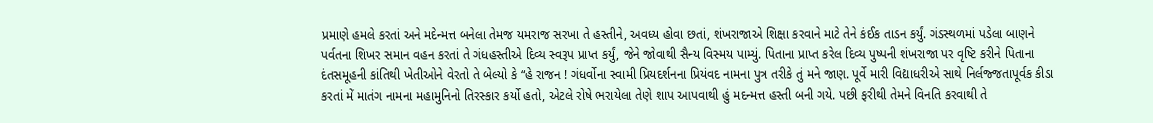પ્રમાણે હમલે કરતાં અને મદેન્મત્ત બનેલા તેમજ યમરાજ સરખા તે હસ્તીને, અવધ્ય હોવા છતાં, શંખરાજાએ શિક્ષા કરવાને માટે તેને કંઈક તાડન કર્યું. ગંડસ્થળમાં પડેલા બાણને પર્વતના શિખર સમાન વહન કરતાં તે ગંધહસ્તીએ દિવ્ય સ્વરૂપ પ્રાપ્ત કર્યું, જેને જોવાથી સૈન્ય વિસ્મય પામ્યું. પિતાના પ્રાપ્ત કરેલ દિવ્ય પુષ્પની શંખરાજા પર વૃષ્ટિ કરીને પિતાના દંતસમૂહની કાંતિથી ખેતીઓને વેરતો તે બેલ્યો કે “હે રાજન ! ગંધર્વોના સ્વામી પ્રિયદર્શનના પ્રિયંવદ નામના પુત્ર તરીકે તું મને જાણ. પૂર્વે મારી વિદ્યાધરીએ સાથે નિર્લજ્જતાપૂર્વક કીડા કરતાં મેં માતંગ નામના મહામુનિનો તિરસ્કાર કર્યો હતો, એટલે રોષે ભરાયેલા તેણે શાપ આપવાથી હું મદન્મત્ત હસ્તી બની ગયે. પછી ફરીથી તેમને વિનતિ કરવાથી તે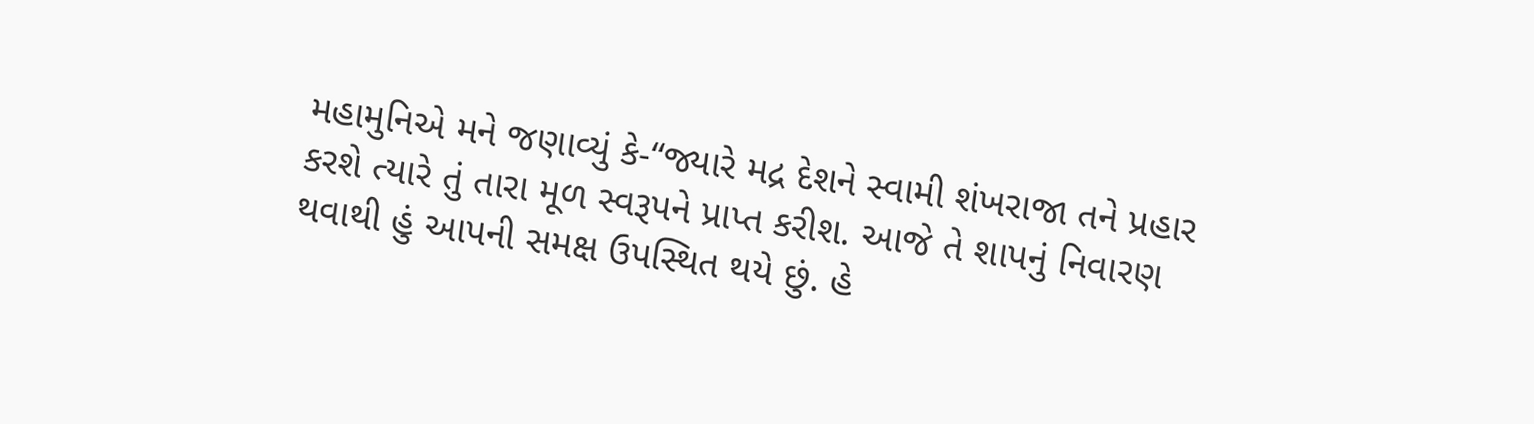મહામુનિએ મને જણાવ્યું કે-“જ્યારે મદ્ર દેશને સ્વામી શંખરાજા તને પ્રહાર કરશે ત્યારે તું તારા મૂળ સ્વરૂપને પ્રાપ્ત કરીશ. આજે તે શાપનું નિવારણ થવાથી હું આપની સમક્ષ ઉપસ્થિત થયે છું. હે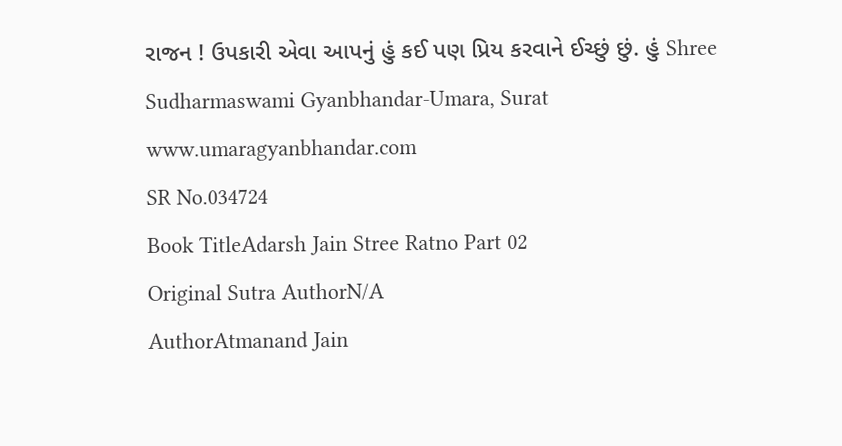રાજન ! ઉપકારી એવા આપનું હું કઈ પણ પ્રિય કરવાને ઈચ્છું છું. હું Shree Sudharmaswami Gyanbhandar-Umara, Surat www.umaragyanbhandar.com
SR No.034724
Book TitleAdarsh Jain Stree Ratno Part 02
Original Sutra AuthorN/A
AuthorAtmanand Jain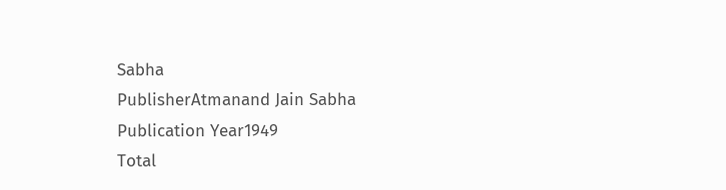Sabha
PublisherAtmanand Jain Sabha
Publication Year1949
Total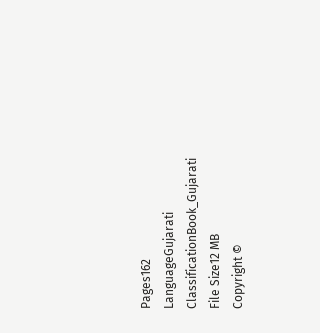Pages162
LanguageGujarati
ClassificationBook_Gujarati
File Size12 MB
Copyright ©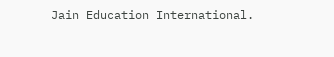Jain Education International.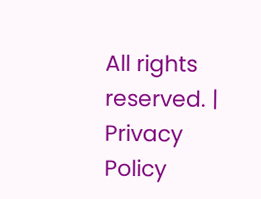All rights reserved. | Privacy Policy